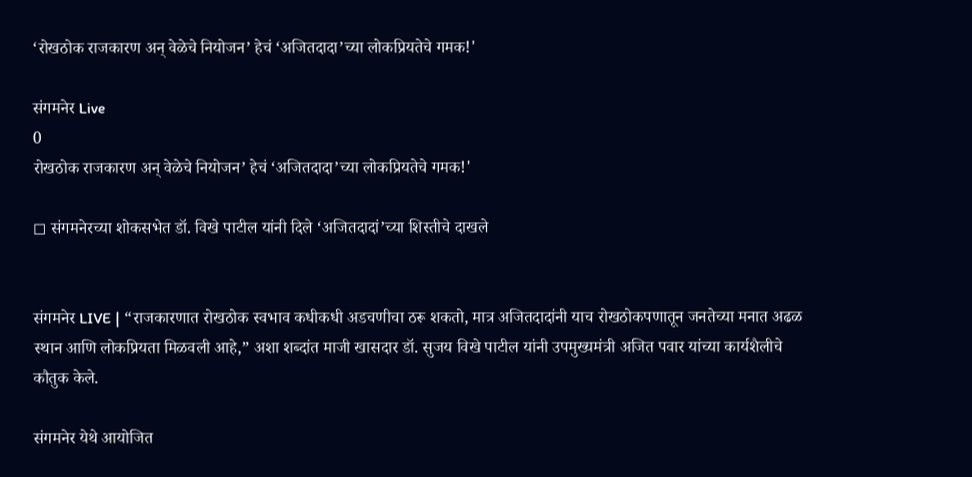‘रोखठोक राजकारण अन् वेळेचे नियोजन’ हेचं ‘अजितदादा’च्या लोकप्रियतेचे गमक!'

संगमनेर Live
0
रोखठोक राजकारण अन् वेळेचे नियोजन’ हेचं ‘अजितदादा’च्या लोकप्रियतेचे गमक!'

◻ संगमनेरच्या शोकसभेत डॉ. विखे पाटील यांनी दिले ‘अजितदादां’च्या शिस्तीचे दाखले


संगमनेर LIVE | “राजकारणात रोखठोक स्वभाव कधीकधी अडचणीचा ठरू शकतो, मात्र अजितदादांनी याच रोखठोकपणातून जनतेच्या मनात अढळ स्थान आणि लोकप्रियता मिळवली आहे,” अशा शब्दांत माजी खासदार डॉ. सुजय विखे पाटील यांनी उपमुख्यमंत्री अजित पवार यांच्या कार्यशैलीचे कौतुक केले.

संगमनेर येथे आयोजित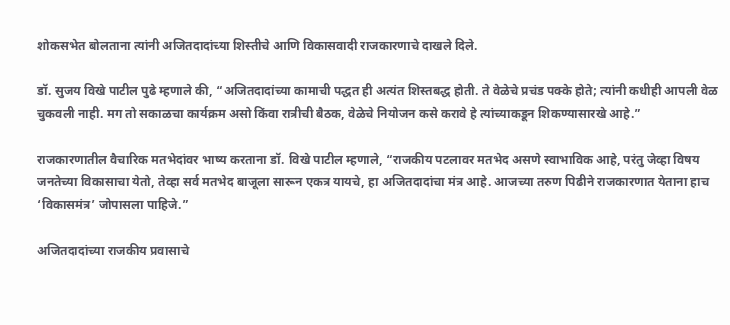शोकसभेत बोलताना त्यांनी अजितदादांच्या शिस्तीचे आणि विकासवादी राजकारणाचे दाखले दिले.

डॉ. सुजय विखे पाटील पुढे म्हणाले की, “अजितदादांच्या कामाची पद्धत ही अत्यंत शिस्तबद्ध होती. ते वेळेचे प्रचंड पक्के होते; त्यांनी कधीही आपली वेळ चुकवली नाही. मग तो सकाळचा कार्यक्रम असो किंवा रात्रीची बैठक, वेळेचे नियोजन कसे करावे हे त्यांच्याकडून शिकण्यासारखे आहे.”

राजकारणातील वैचारिक मतभेदांवर भाष्य करताना डॉ. विखे पाटील म्हणाले, “राजकीय पटलावर मतभेद असणे स्वाभाविक आहे, परंतु जेव्हा विषय जनतेच्या विकासाचा येतो, तेव्हा सर्व मतभेद बाजूला सारून एकत्र यायचे, हा अजितदादांचा मंत्र आहे. आजच्या तरुण पिढीने राजकारणात येताना हाच ‘विकासमंत्र’ जोपासला पाहिजे.”

अजितदादांच्या राजकीय प्रवासाचे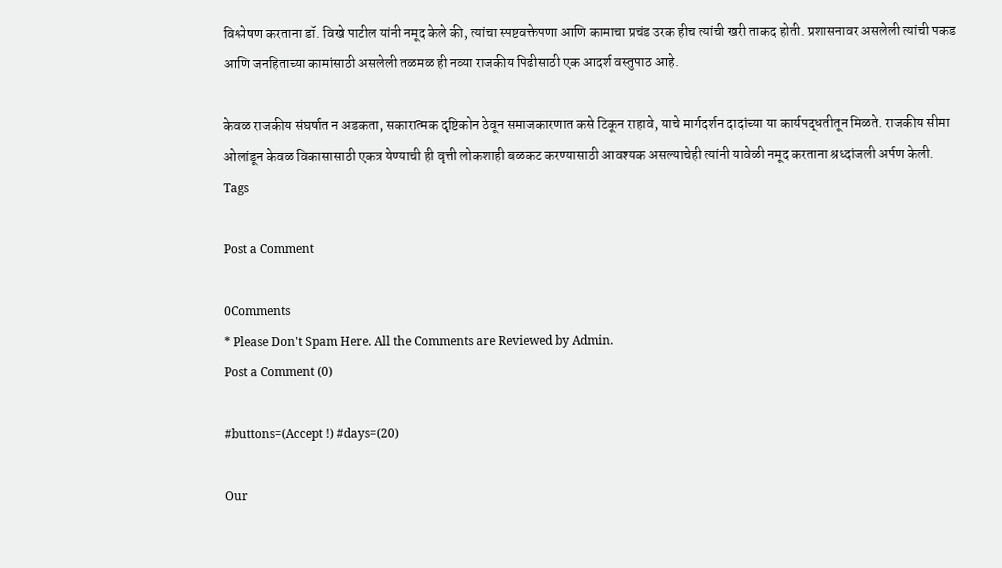विश्लेषण करताना डॉ. विखे पाटील यांनी नमूद केले की, त्यांचा स्पष्टवक्तेपणा आणि कामाचा प्रचंड उरक हीच त्यांची खरी ताकद होती. प्रशासनावर असलेली त्यांची पकड आणि जनहिताच्या कामांसाठी असलेली तळमळ ही नव्या राजकीय पिढीसाठी एक आदर्श वस्तुपाठ आहे.

केवळ राजकीय संघर्षात न अडकता, सकारात्मक दृष्टिकोन ठेवून समाजकारणात कसे टिकून राहावे, याचे मार्गदर्शन दादांच्या या कार्यपद्धतीतून मिळते. राजकीय सीमा ओलांडून केवळ विकासासाठी एकत्र येण्याची ही वृत्ती लोकशाही बळकट करण्यासाठी आवश्यक असल्याचेही त्यांनी यावेळी नमूद करताना श्रध्दांजली अर्पण केली.
Tags

Post a Comment

0Comments
* Please Don't Spam Here. All the Comments are Reviewed by Admin.
Post a Comment (0)

#buttons=(Accept !) #days=(20)

Our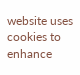website uses cookies to enhance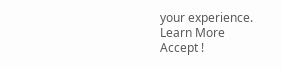your experience. Learn More
Accept !